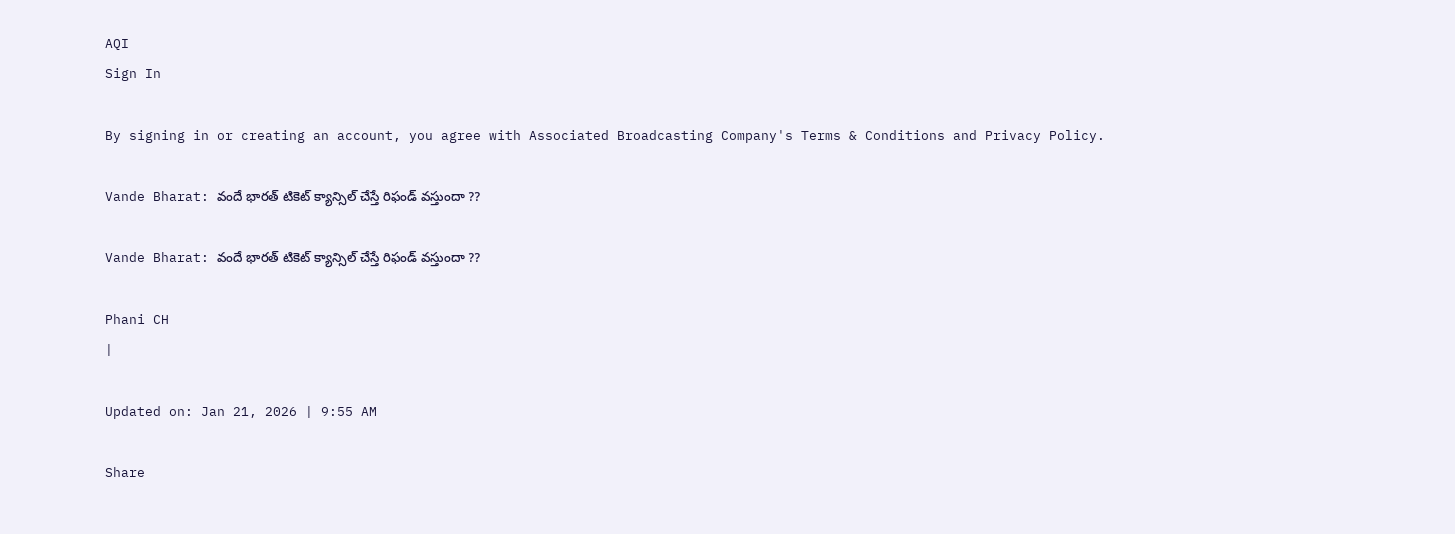AQI
Sign In

By signing in or creating an account, you agree with Associated Broadcasting Company's Terms & Conditions and Privacy Policy.

Vande Bharat: వందే భారత్‌ టికెట్ క్యాన్సిల్ చేస్తే రిఫండ్ వస్తుందా ??

Vande Bharat: వందే భారత్‌ టికెట్ క్యాన్సిల్ చేస్తే రిఫండ్ వస్తుందా ??

Phani CH
|

Updated on: Jan 21, 2026 | 9:55 AM

Share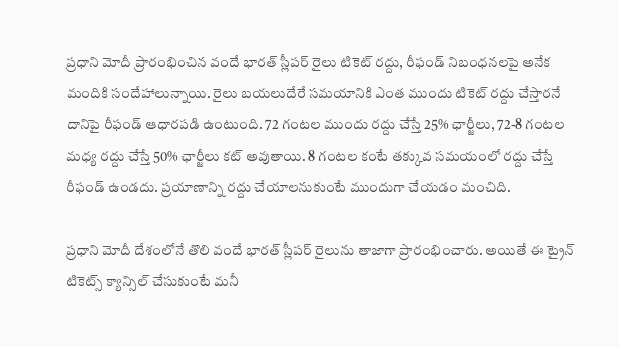ప్రధాని మోదీ ప్రారంభించిన వందే భారత్ స్లీపర్ రైలు టికెట్ రద్దు, రీఫండ్ నిబంధనలపై అనేక మందికి సందేహాలున్నాయి. రైలు బయలుదేరే సమయానికి ఎంత ముందు టికెట్ రద్దు చేస్తారనే దానిపై రీఫండ్ ఆధారపడి ఉంటుంది. 72 గంటల ముందు రద్దు చేస్తే 25% ఛార్జీలు, 72-8 గంటల మధ్య రద్దు చేస్తే 50% ఛార్జీలు కట్ అవుతాయి. 8 గంటల కంటే తక్కువ సమయంలో రద్దు చేస్తే రీఫండ్ ఉండదు. ప్రయాణాన్ని రద్దు చేయాలనుకుంటే ముందుగా చేయడం మంచిది.

ప్రధాని మోదీ దేశంలోనే తొలి వందే భారత్ స్లీపర్ రైలును తాజాగా ప్రారంభించారు. అయితే ఈ ట్రైన్ టికెట్స్ క్యాన్సిల్ చేసుకుంటే మనీ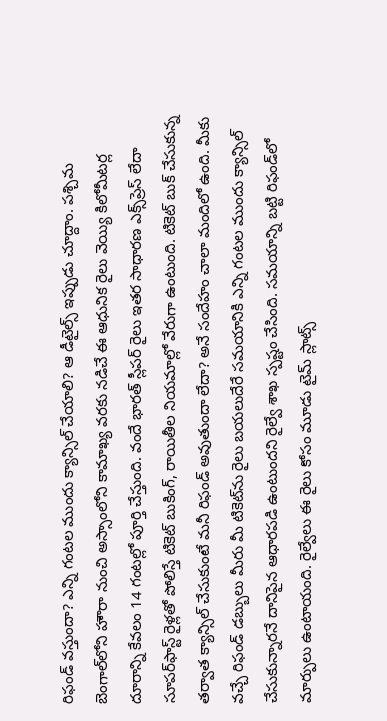రిఫండ్‌ వస్తుందా? ఎన్ని గంటల ముందు క్యాన్సిల్‌ చేయాలి? ఆ డీటైల్స్ ఇప్పుడు చూద్దాం. పశ్చిమ బెంగాల్‌లోని హౌరా నుంచి అస్సాంలోని కామాఖ్య వరకు నడిచే ఈ ఆధునిక రైలు వెయ్యి కిలోమీటర్ల దూరాన్ని కేవలం 14 గంటల్లో పూర్తి చేస్తుంది. వందే భారత్ స్లీపర్ రైలు ఇతర సాధారణ ఎక్స్‌ప్రెస్ లేదా సూపర్‌ఫాస్ట్ రైళ్లతో పోలిస్తే టికెట్ బుకింగ్, రాయితీల నియమాల్లో వేరుగా ఉంటుంది. టికెట్ బుక్ చేసుకున్న తర్వాత క్యాన్సిల్ చేసుకుంటే మనీ రిఫండ్ అవుతుందా లేదా? అనే సందేహం చాలా మందిలో ఉంది. మీకు వచ్చే రిఫండ్ డబ్బులు మీరు మీ టికెట్‌ను రైలు బయలుదేరే సమయానికి ఎన్ని గంటల ముందు క్యాన్సిల్ చేసుకున్నారనే దానిపైన ఆధారపడి ఉంటుందని రైల్వే శాఖ స్పష్టం చేసింది. సమయాన్ని బట్టి రిఫండ్‌లో మార్పులు ఉంటాయంది. రైల్వేలు ఈ రైలు కోసం మూడు టైమ్ స్లాట్స్‌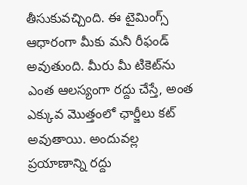తీసుకువచ్చింది. ఈ టైమింగ్స్‌ ఆధారంగా మీకు మనీ రీఫండ్ అవుతుంది. మీరు మీ టికెట్‌ను ఎంత ఆలస్యంగా రద్దు చేస్తే, అంత ఎక్కువ మొత్తంలో ఛార్జీలు కట్ అవుతాయి. అందువల్ల ప్రయాణాన్ని రద్దు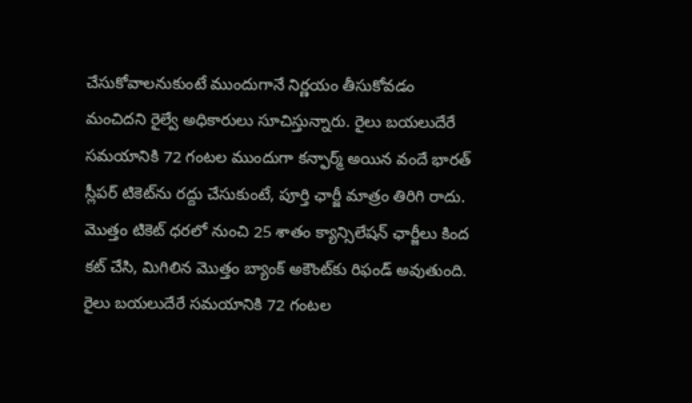చేసుకోవాలనుకుంటే ముందుగానే నిర్ణయం తీసుకోవడం మంచిదని రైల్వే అధికారులు సూచిస్తున్నారు. రైలు బయలుదేరే సమయానికి 72 గంటల ముందుగా కన్ఫార్మ్ అయిన వందే భారత్ స్లీపర్ టికెట్‌ను రద్దు చేసుకుంటే, పూర్తి ఛార్జీ మాత్రం తిరిగి రాదు. మొత్తం టికెట్ ధరలో నుంచి 25 శాతం క్యాన్సిలేషన్ ఛార్జీలు కింద కట్ చేసి, మిగిలిన మొత్తం బ్యాంక్ అకౌంట్‌కు రిఫండ్ అవుతుంది. రైలు బయలుదేరే సమయానికి 72 గంటల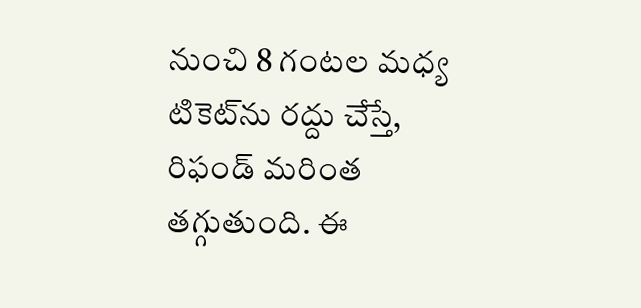నుంచి 8 గంటల మధ్య టికెట్‌ను రద్దు చేస్తే, రిఫండ్ మరింత తగ్గుతుంది. ఈ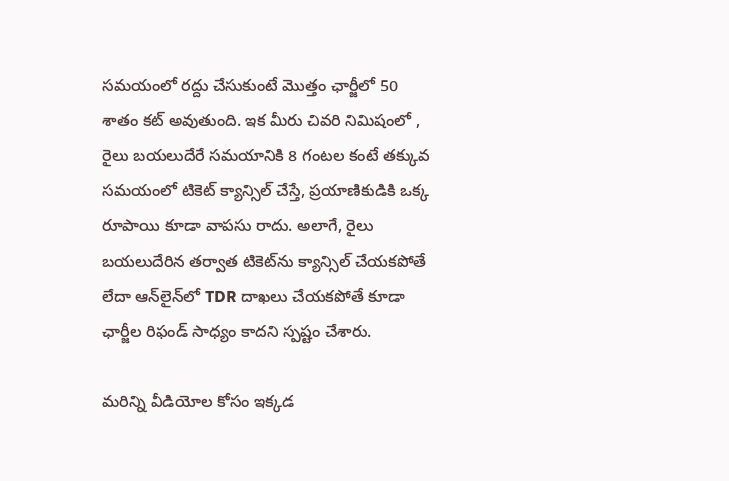సమయంలో రద్దు చేసుకుంటే మొత్తం ఛార్జీలో 50 శాతం కట్ అవుతుంది. ఇక మీరు చివరి నిమిషంలో , రైలు బయలుదేరే సమయానికి 8 గంటల కంటే తక్కువ సమయంలో టికెట్‌ క్యాన్సిల్‌ చేస్తే, ప్రయాణికుడికి ఒక్క రూపాయి కూడా వాపసు రాదు. అలాగే, రైలు బయలుదేరిన తర్వాత టికెట్‌ను క్యాన్సిల్‌ చేయకపోతే లేదా ఆన్‌లైన్‌లో TDR దాఖలు చేయకపోతే కూడా ఛార్జీల రిఫండ్ సాధ్యం కాదని స్పష్టం చేశారు.

మరిన్ని వీడియోల కోసం ఇక్కడ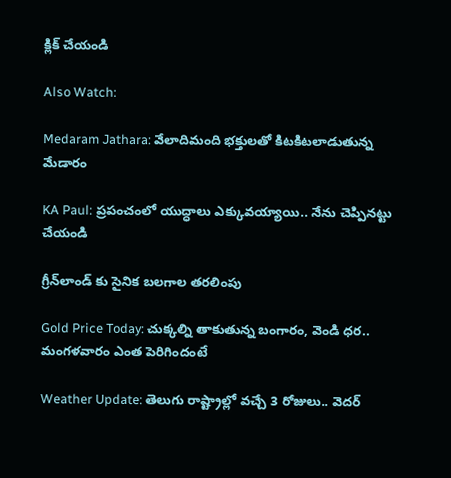క్లిక్ చేయండి

Also Watch:

Medaram Jathara: వేలాదిమంది భక్తులతో కిటకిటలాడుతున్న మేడారం

KA Paul: ప్రపంచంలో యుద్ధాలు ఎక్కువయ్యాయి.. నేను చెప్పినట్టు చేయండి

గ్రీన్‌లాండ్‌ కు సైనిక బలగాల తరలింపు

Gold Price Today: చుక్కల్ని తాకుతున్న బంగారం, వెండి ధర.. మంగళవారం ఎంత పెరిగిందంటే

Weather Update: తెలుగు రాష్ట్రాల్లో వచ్చే 3 రోజులు.. వెదర్‌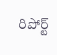రిపోర్ట్